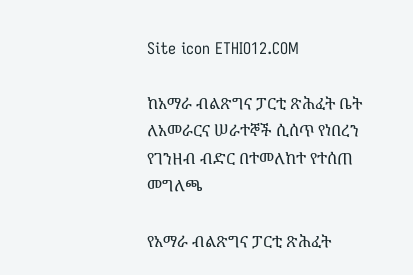Site icon ETHIO12.COM

ከአማራ ብልጽግና ፓርቲ ጽሕፈት ቤት ለአመራርና ሠራተኞች ሲሰጥ የነበረን የገንዘብ ብድር በተመለከተ የተሰጠ መግለጫ

የአማራ ብልጽግና ፓርቲ ጽሕፈት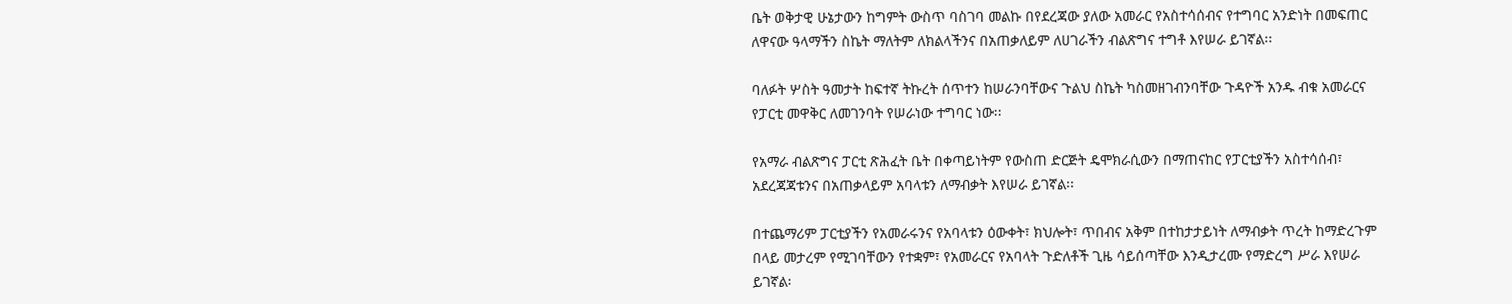ቤት ወቅታዊ ሁኔታውን ከግምት ውስጥ ባስገባ መልኩ በየደረጃው ያለው አመራር የአስተሳሰብና የተግባር አንድነት በመፍጠር ለዋናው ዓላማችን ስኬት ማለትም ለክልላችንና በአጠቃለይም ለሀገራችን ብልጽግና ተግቶ እየሠራ ይገኛል፡፡

ባለፉት ሦስት ዓመታት ከፍተኛ ትኩረት ሰጥተን ከሠራንባቸውና ጉልህ ስኬት ካስመዘገብንባቸው ጉዳዮች አንዱ ብቁ አመራርና የፓርቲ መዋቅር ለመገንባት የሠራነው ተግባር ነው፡፡

የአማራ ብልጽግና ፓርቲ ጽሕፈት ቤት በቀጣይነትም የውስጠ ድርጅት ዴሞክራሲውን በማጠናከር የፓርቲያችን አስተሳሰብ፣ አደረጃጃቱንና በአጠቃላይም አባላቱን ለማብቃት እየሠራ ይገኛል፡፡

በተጨማሪም ፓርቲያችን የአመራሩንና የአባላቱን ዕውቀት፣ ክህሎት፣ ጥበብና አቅም በተከታታይነት ለማብቃት ጥረት ከማድረጉም በላይ መታረም የሚገባቸውን የተቋም፣ የአመራርና የአባላት ጉድለቶች ጊዜ ሳይሰጣቸው እንዲታረሙ የማድረግ ሥራ እየሠራ ይገኛል፡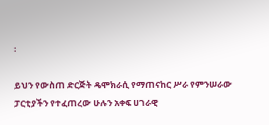፡

ይህን የውስጠ ድርጅት ዴሞክራሲ የማጠናከር ሥራ የምንሠራው ፓርቲያችን የተፈጠረው ሁሉን አቀፍ ሀገራዊ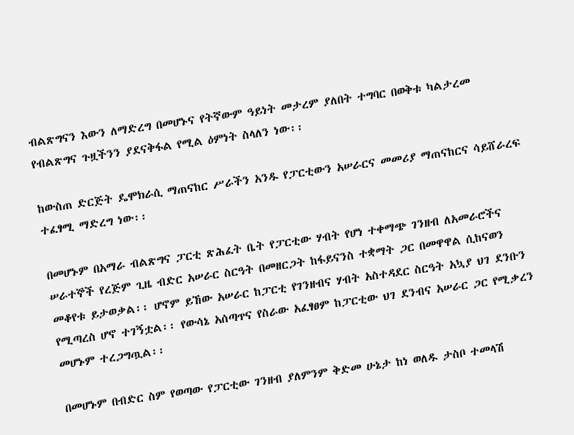ብልጽግናን እውን ለማድረግ በመሆኑና የትኛውም ዓይነት መታረም ያለበት ተግባር በወቅቱ ካልታረመ የብልጽግና ጉዟችንን ያደናቅፋል የሚል ዕምነት ስላለን ነው፡፡

ከውስጠ ድርጅት ዴሞክራሲ ማጠናከር ሥራችን አንዱ የፓርቲውን አሠራርና መመሪያ ማጠናከርና ሳይሸራረፍ ተፈፃሚ ማድረግ ነው፡፡

በመሆኑም በአማራ ብልጽግና ፓርቲ ጽሕፈት ቤት የፓርቲው ሃብት የሆነ ተቀማጭ ገንዘብ ለአመራሮችና ሠራተኞች የረጅም ጊዜ ብድር አሠራር ስርዓት በመዘርጋት ከፋይናንስ ተቋማት ጋር በመዋዋል ሲከናወን መቆየቱ ይታወቃል፡፡ ሆኖም ይኸው አሠራር ከፓርቲ የገንዘብና ሃብት አስተዳደር ስርዓት አኳያ ህገ ደንቡን የሚጣረስ ሆኖ ተገኝቷል፡፡ የውሳኔ አሰጣጥና የስራው አፈፃፀም ከፓርቲው ህገ ደንብና አሠራር ጋር የሚቃረን መሆኑም ተረጋግጧል፡፡

በመሆኑም በብድር ስም የወጣው የፓርቲው ገንዘብ ያለምንም ቅድመ ሁኔታ ከነ ወለዱ ታስቦ ተመላሽ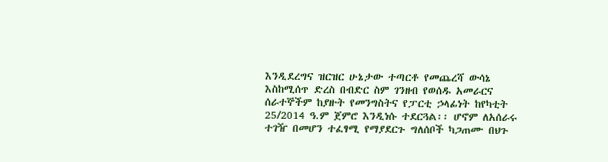እንዲደረግና ዝርዝር ሁኔታው ተጣርቶ የመጨረሻ ውሳኔ እስከሚሰጥ ድረስ በብድር ስም ገንዘብ የወሰዱ አመራርና ሰራተኞችም ከያዙት የመንግስትና የፓርቲ ኃላፊነት ከየካቲት 25/2014 ዓ.ም ጀምሮ እንዲነሱ ተደርጓል፡፡ ሆኖም ለአሰራሩ ተገዥ በመሆን ተፈፃሚ የማያደርጉ ግለሰቦች ካጋጠሙ በህጉ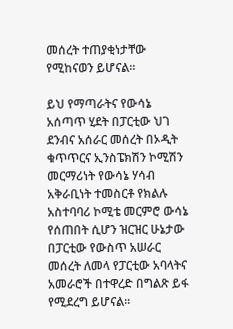መሰረት ተጠያቂነታቸው የሚከናወን ይሆናል፡፡

ይህ የማጣራትና የውሳኔ አሰጣጥ ሂደት በፓርቲው ህገ ደንብና አሰራር መሰረት በኦዲት ቁጥጥርና ኢንስፔክሽን ኮሚሽን መርማሪነት የውሳኔ ሃሳብ አቅራቢነት ተመስርቶ የክልሉ አስተባባሪ ኮሚቴ መርምሮ ውሳኔ የሰጠበት ሲሆን ዝርዝር ሁኔታው በፓርቲው የውስጥ አሠራር መሰረት ለመላ የፓርቲው አባላትና አመራሮች በተዋረድ በግልጽ ይፋ የሚደረግ ይሆናል፡፡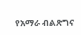የአማራ ብልጽግና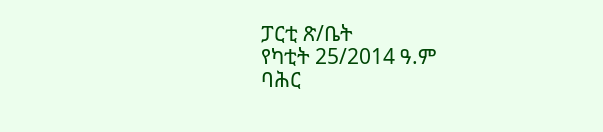ፓርቲ ጽ/ቤት
የካቲት 25/2014 ዓ.ም
ባሕር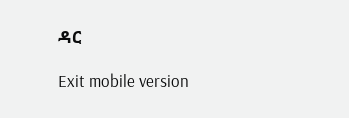ዳር

Exit mobile version